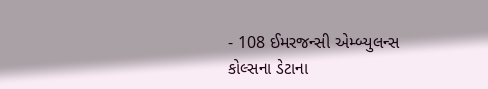- 108 ઈમરજન્સી એમ્બ્યુલન્સ કોલ્સના ડેટાના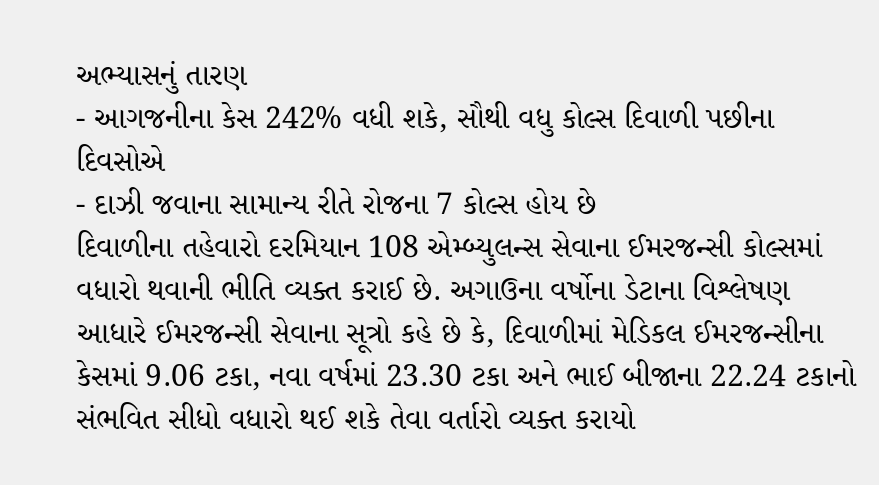અભ્યાસનું તારણ
- આગજનીના કેસ 242% વધી શકે, સૌથી વધુ કોલ્સ દિવાળી પછીના દિવસોએ
- દાઝી જવાના સામાન્ય રીતે રોજના 7 કોલ્સ હોય છે
દિવાળીના તહેવારો દરમિયાન 108 એમ્બ્યુલન્સ સેવાના ઈમરજન્સી કોલ્સમાં વધારો થવાની ભીતિ વ્યક્ત કરાઈ છે. અગાઉના વર્ષોના ડેટાના વિશ્લેષણ આધારે ઈમરજન્સી સેવાના સૂત્રો કહે છે કે, દિવાળીમાં મેડિકલ ઈમરજન્સીના કેસમાં 9.06 ટકા, નવા વર્ષમાં 23.30 ટકા અને ભાઈ બીજાના 22.24 ટકાનો સંભવિત સીધો વધારો થઈ શકે તેવા વર્તારો વ્યક્ત કરાયો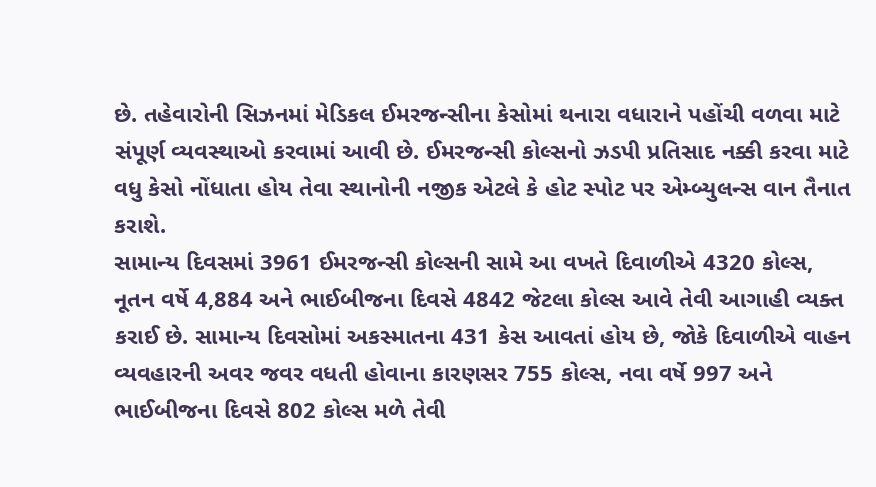છે. તહેવારોની સિઝનમાં મેડિકલ ઈમરજન્સીના કેસોમાં થનારા વધારાને પહોંચી વળવા માટે સંપૂર્ણ વ્યવસ્થાઓ કરવામાં આવી છે. ઈમરજન્સી કોલ્સનો ઝડપી પ્રતિસાદ નક્કી કરવા માટે વધુ કેસો નોંધાતા હોય તેવા સ્થાનોની નજીક એટલે કે હોટ સ્પોટ પર એમ્બ્યુલન્સ વાન તૈનાત કરાશે.
સામાન્ય દિવસમાં 3961 ઈમરજન્સી કોલ્સની સામે આ વખતે દિવાળીએ 4320 કોલ્સ, નૂતન વર્ષે 4,884 અને ભાઈબીજના દિવસે 4842 જેટલા કોલ્સ આવે તેવી આગાહી વ્યક્ત કરાઈ છે. સામાન્ય દિવસોમાં અકસ્માતના 431 કેસ આવતાં હોય છે, જોકે દિવાળીએ વાહન વ્યવહારની અવર જવર વધતી હોવાના કારણસર 755 કોલ્સ, નવા વર્ષે 997 અને ભાઈબીજના દિવસે 802 કોલ્સ મળે તેવી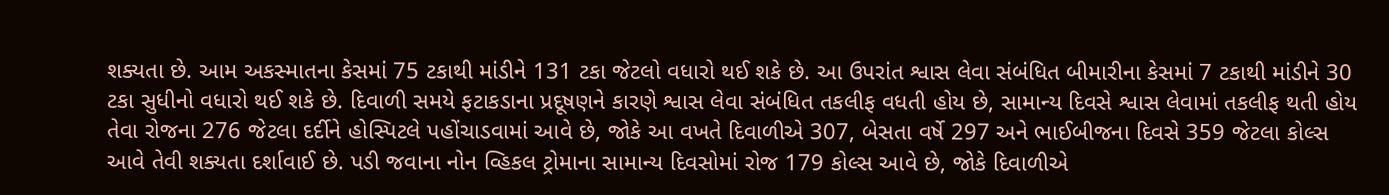શક્યતા છે. આમ અકસ્માતના કેસમાં 75 ટકાથી માંડીને 131 ટકા જેટલો વધારો થઈ શકે છે. આ ઉપરાંત શ્વાસ લેવા સંબંધિત બીમારીના કેસમાં 7 ટકાથી માંડીને 30 ટકા સુધીનો વધારો થઈ શકે છે. દિવાળી સમયે ફટાકડાના પ્રદૂષણને કારણે શ્વાસ લેવા સંબંધિત તકલીફ વધતી હોય છે, સામાન્ય દિવસે શ્વાસ લેવામાં તકલીફ થતી હોય તેવા રોજના 276 જેટલા દર્દીને હોસ્પિટલે પહોંચાડવામાં આવે છે, જોકે આ વખતે દિવાળીએ 307, બેસતા વર્ષે 297 અને ભાઈબીજના દિવસે 359 જેટલા કોલ્સ આવે તેવી શક્યતા દર્શાવાઈ છે. પડી જવાના નોન વ્હિકલ ટ્રોમાના સામાન્ય દિવસોમાં રોજ 179 કોલ્સ આવે છે, જોકે દિવાળીએ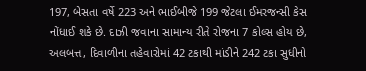197, બેસતા વર્ષે 223 અને ભાઈબીજે 199 જેટલા ઈમરજન્સી કેસ નોંધાઈ શકે છે. દાઝી જવાના સામાન્ય રીતે રોજના 7 કોલ્સ હોય છે, અલબત્ત, દિવાળીના તહેવારોમાં 42 ટકાથી માંડીને 242 ટકા સુધીનો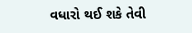વધારો થઈ શકે તેવી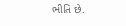ભીતિ છે.